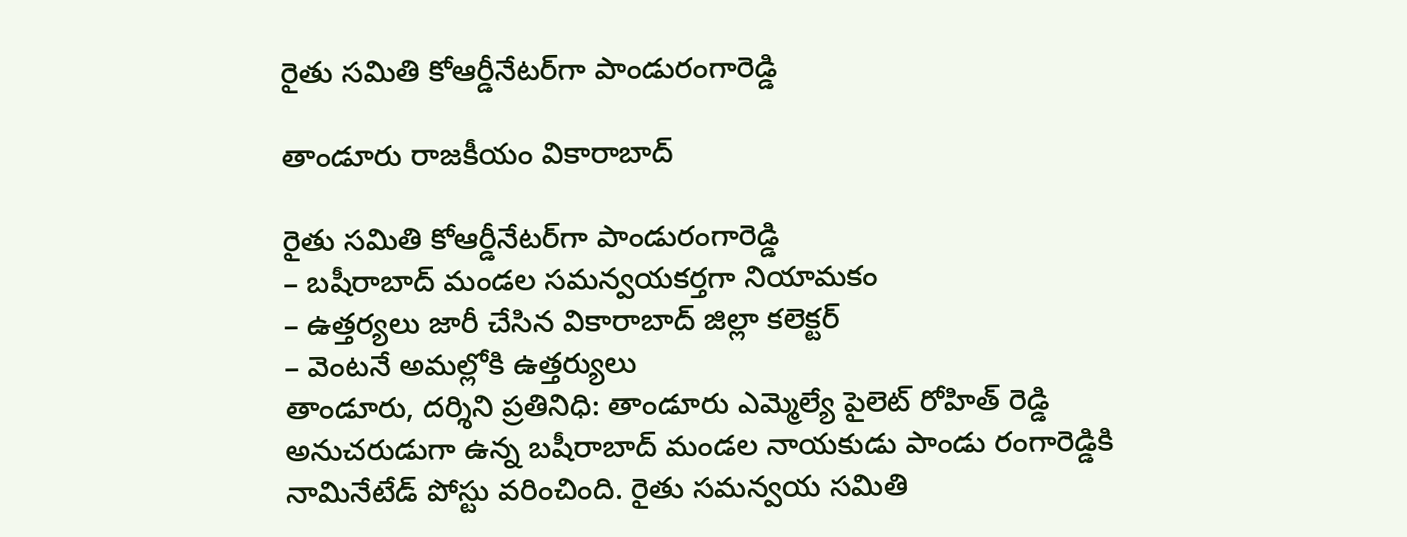రైతు సమితి కోఆర్డీనేటర్‌గా పాండురంగారెడ్డి

తాండూరు రాజకీయం వికారాబాద్

రైతు సమితి కోఆర్డీనేటర్‌గా పాండురంగారెడ్డి
– బషీరాబాద్‌ మండల సమన్వయకర్తగా నియామకం
– ఉత్తర్యలు జారీ చేసిన వికారాబాద్‌ జిల్లా కలెక్టర్
– వెంటనే అమల్లోకి ఉత్తర్యులు
తాండూరు, దర్శిని ప్రతినిధి: తాండూరు ఎమ్మెల్యే పైలెట్ రోహిత్ రెడ్డి అనుచరుడుగా ఉన్న బషీరాబాద్‌ మండల నాయకుడు పాండు రంగారెడ్డికి నామినేటేడ్‌ పోస్టు వరించింది. రైతు సమన్వయ సమితి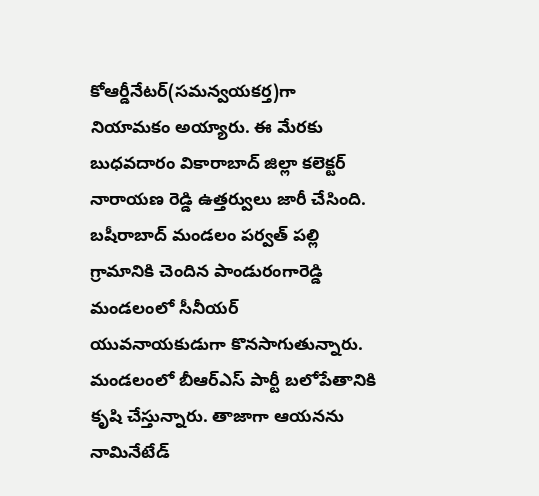కోఆర్డీనేటర్‌(సమన్వయకర్త)గా నియామకం అయ్యారు. ఈ మేరకు బుధవదారం వికారాబాద్‌ జిల్లా కలెక్టర్ నారాయణ రెడ్డి ఉత్తర్వులు జారీ చేసింది. బషీరాబాద్‌ మండలం పర్వత్‌ పల్లి గ్రామానికి చెందిన పాండురంగారెడ్డి మండలంలో సీనీయర్ యువనాయకుడుగా కొనసాగుతున్నారు. మండలంలో బీఆర్ఎస్ పార్టీ బలోపేతానికి కృషి చేస్తున్నారు. తాజాగా ఆయనను నామినేటేడ్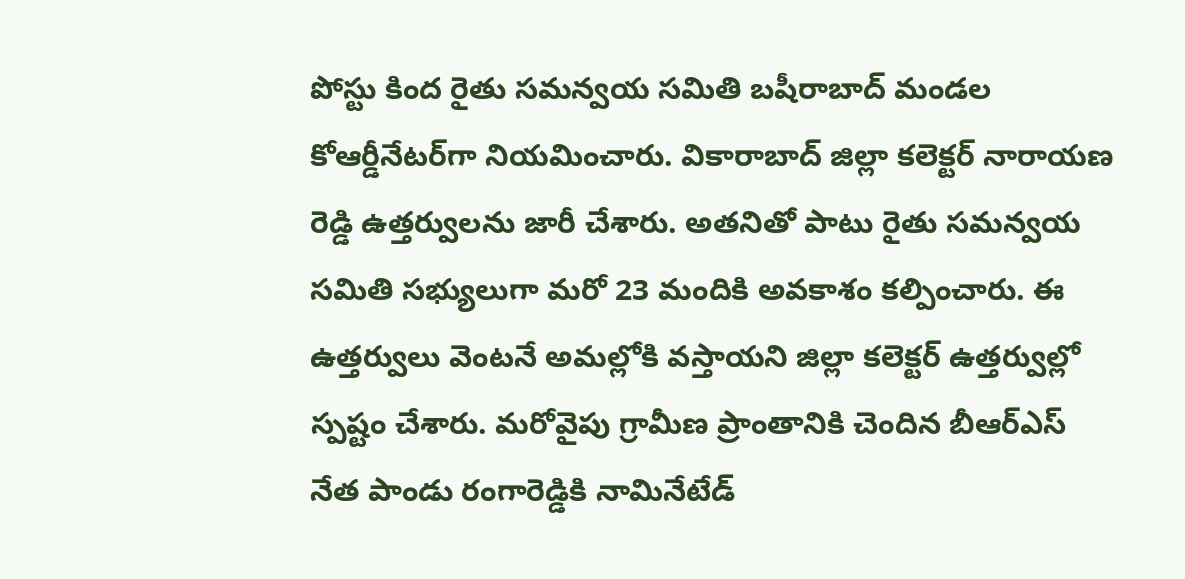పోస్టు కింద రైతు సమన్వయ సమితి బషీరాబాద్‌ మండల కోఆర్డీనేటర్‌గా నియమించారు. వికారాబాద్‌ జిల్లా కలెక్టర్ నారాయణ రెడ్డి ఉత్తర్వులను జారీ చేశారు. అతనితో పాటు రైతు సమన్వయ సమితి సభ్యులుగా మరో 23 మందికి అవకాశం కల్పించారు. ఈ ఉత్తర్వులు వెంటనే అమల్లోకి వస్తాయని జిల్లా కలెక్టర్ ఉత్తర్వుల్లో స్పష్టం చేశారు. మరోవైపు గ్రామీణ ప్రాంతానికి చెందిన బీఆర్ఎస్ నేత పాండు రంగారెడ్డికి నామినేటేడ్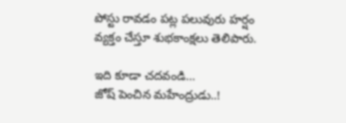పోస్టు రావడం పట్ల పలువురు హర్షం వ్యక్తం చేస్తూ శుభకాంక్షలు తెలిపారు.

ఇది కూడా చదవండి…
జోష్‌ పెంచిన మహేంద్రుడు..!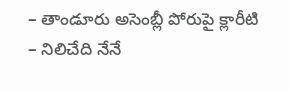– తాండూరు అసెంబ్లీ పోరుపై క్లారీటి
– నిలిచేది నేనే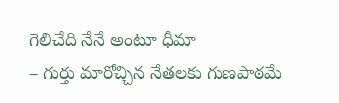గెలిచేది నేనే అంటూ ధీమా
– గుర్తు మారోచ్చిన నేతలకు గుణపాఠమే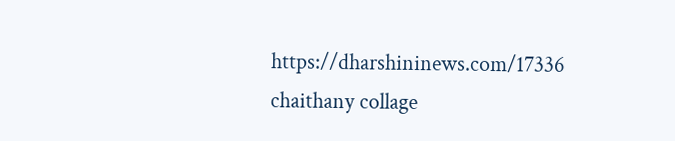https://dharshininews.com/17336
chaithany collage